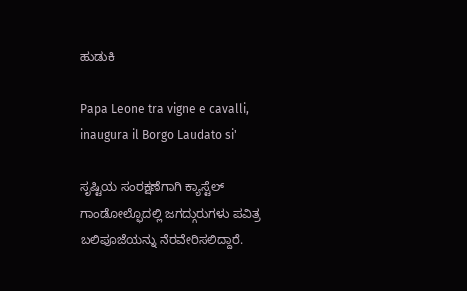ಹುಡುಕಿ

Papa Leone tra vigne e cavalli, inaugura il Borgo Laudato si'

ಸೃಷ್ಟಿಯ ಸಂರಕ್ಷಣೆಗಾಗಿ ಕ್ಯಾಸ್ಟೆಲ್ ಗಾಂಡೋಲ್ಫೊದಲ್ಲಿ ಜಗದ್ಗುರುಗಳು ಪವಿತ್ರ ಬಲಿಪೂಜೆಯನ್ನು ನೆರವೇರಿಸಲಿದ್ದಾರೆ.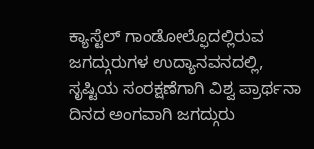ಕ್ಯಾಸ್ಟೆಲ್ ಗಾಂಡೋಲ್ಫೊದಲ್ಲಿರುವ ಜಗದ್ಗುರುಗಳ ಉದ್ಯಾನವನದಲ್ಲಿ, ಸೃಷ್ಟಿಯ ಸಂರಕ್ಷಣೆಗಾಗಿ ವಿಶ್ವ ಪ್ರಾರ್ಥನಾ ದಿನದ ಅಂಗವಾಗಿ ಜಗದ್ಗುರು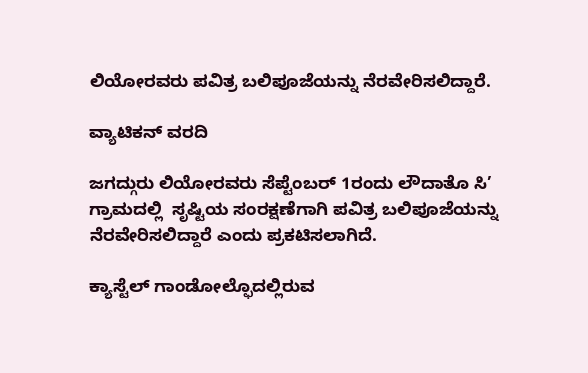ಲಿಯೋರವರು ಪವಿತ್ರ ಬಲಿಪೂಜೆಯನ್ನು ನೆರವೇರಿಸಲಿದ್ದಾರೆ.

ವ್ಯಾಟಿಕನ್ ವರದಿ

ಜಗದ್ಗುರು ಲಿಯೋರವರು ಸೆಪ್ಟೆಂಬರ್ 1ರಂದು ಲೌದಾತೊ ಸಿ’ ಗ್ರಾಮದಲ್ಲಿ  ಸೃಷ್ಟಿಯ ಸಂರಕ್ಷಣೆಗಾಗಿ ಪವಿತ್ರ ಬಲಿಪೂಜೆಯನ್ನು ನೆರವೇರಿಸಲಿದ್ದಾರೆ ಎಂದು ಪ್ರಕಟಿಸಲಾಗಿದೆ.

ಕ್ಯಾಸ್ಟೆಲ್ ಗಾಂಡೋಲ್ಫೊದಲ್ಲಿರುವ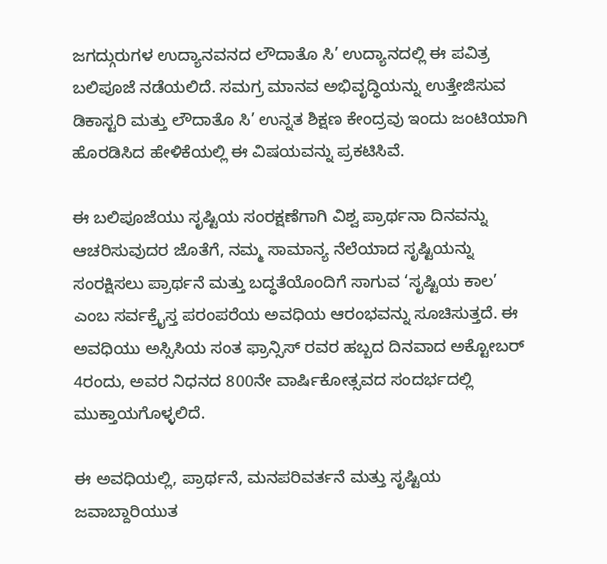ಜಗದ್ಗುರುಗಳ ಉದ್ಯಾನವನದ ಲೌದಾತೊ ಸಿ’ ಉದ್ಯಾನದಲ್ಲಿ ಈ ಪವಿತ್ರ ಬಲಿಪೂಜೆ ನಡೆಯಲಿದೆ. ಸಮಗ್ರ ಮಾನವ ಅಭಿವೃದ್ಧಿಯನ್ನು ಉತ್ತೇಜಿಸುವ ಡಿಕಾಸ್ಟರಿ ಮತ್ತು ಲೌದಾತೊ ಸಿ’ ಉನ್ನತ ಶಿಕ್ಷಣ ಕೇಂದ್ರವು ಇಂದು ಜಂಟಿಯಾಗಿ ಹೊರಡಿಸಿದ ಹೇಳಿಕೆಯಲ್ಲಿ ಈ ವಿಷಯವನ್ನು ಪ್ರಕಟಿಸಿವೆ.

ಈ ಬಲಿಪೂಜೆಯು ಸೃಷ್ಟಿಯ ಸಂರಕ್ಷಣೆಗಾಗಿ ವಿಶ್ವ ಪ್ರಾರ್ಥನಾ ದಿನವನ್ನು ಆಚರಿಸುವುದರ ಜೊತೆಗೆ, ನಮ್ಮ ಸಾಮಾನ್ಯ ನೆಲೆಯಾದ ಸೃಷ್ಟಿಯನ್ನು ಸಂರಕ್ಷಿಸಲು ಪ್ರಾರ್ಥನೆ ಮತ್ತು ಬದ್ಧತೆಯೊಂದಿಗೆ ಸಾಗುವ ‘ಸೃಷ್ಟಿಯ ಕಾಲ’  ಎಂಬ ಸರ್ವಕ್ರೈಸ್ತ ಪರಂಪರೆಯ ಅವಧಿಯ ಆರಂಭವನ್ನು ಸೂಚಿಸುತ್ತದೆ. ಈ ಅವಧಿಯು ಅಸ್ಸಿಸಿಯ ಸಂತ ಫ್ರಾನ್ಸಿಸ್ ರವರ ಹಬ್ಬದ ದಿನವಾದ ಅಕ್ಟೋಬರ್ 4ರಂದು, ಅವರ ನಿಧನದ 800ನೇ ವಾರ್ಷಿಕೋತ್ಸವದ ಸಂದರ್ಭದಲ್ಲಿ ಮುಕ್ತಾಯಗೊಳ್ಳಲಿದೆ.

ಈ ಅವಧಿಯಲ್ಲಿ, ಪ್ರಾರ್ಥನೆ, ಮನಪರಿವರ್ತನೆ ಮತ್ತು ಸೃಷ್ಟಿಯ ಜವಾಬ್ದಾರಿಯುತ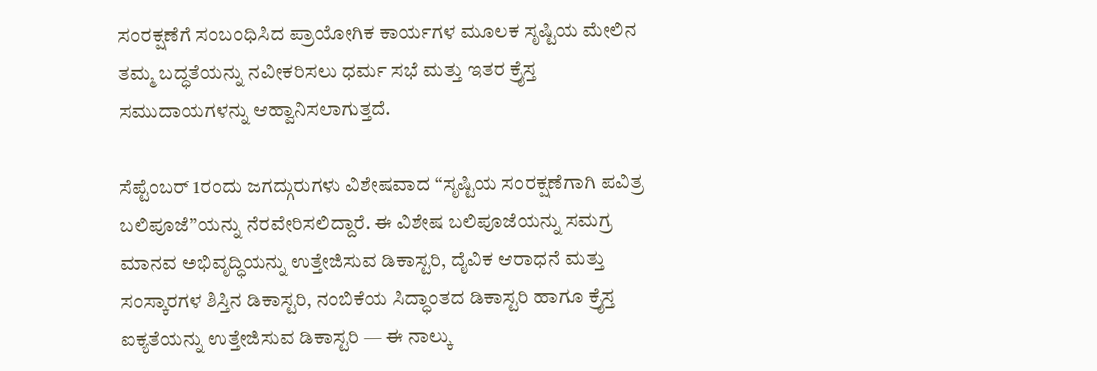ಸಂರಕ್ಷಣೆಗೆ ಸಂಬಂಧಿಸಿದ ಪ್ರಾಯೋಗಿಕ ಕಾರ್ಯಗಳ ಮೂಲಕ ಸೃಷ್ಟಿಯ ಮೇಲಿನ ತಮ್ಮ ಬದ್ಧತೆಯನ್ನು ನವೀಕರಿಸಲು ಧರ್ಮ ಸಭೆ ಮತ್ತು ಇತರ ಕ್ರೈಸ್ತ ಸಮುದಾಯಗಳನ್ನು ಆಹ್ವಾನಿಸಲಾಗುತ್ತದೆ.

ಸೆಪ್ಟೆಂಬರ್ 1ರಂದು ಜಗದ್ಗುರುಗಳು ವಿಶೇಷವಾದ “ಸೃಷ್ಟಿಯ ಸಂರಕ್ಷಣೆಗಾಗಿ ಪವಿತ್ರ ಬಲಿಪೂಜೆ”ಯನ್ನು ನೆರವೇರಿಸಲಿದ್ದಾರೆ. ಈ ವಿಶೇಷ ಬಲಿಪೂಜೆಯನ್ನು ಸಮಗ್ರ ಮಾನವ ಅಭಿವೃದ್ಧಿಯನ್ನು ಉತ್ತೇಜಿಸುವ ಡಿಕಾಸ್ಟರಿ, ದೈವಿಕ ಆರಾಧನೆ ಮತ್ತು ಸಂಸ್ಕಾರಗಳ ಶಿಸ್ತಿನ ಡಿಕಾಸ್ಟರಿ, ನಂಬಿಕೆಯ ಸಿದ್ಧಾಂತದ ಡಿಕಾಸ್ಟರಿ ಹಾಗೂ ಕ್ರೈಸ್ತ ಐಕ್ಯತೆಯನ್ನು ಉತ್ತೇಜಿಸುವ ಡಿಕಾಸ್ಟರಿ — ಈ ನಾಲ್ಕು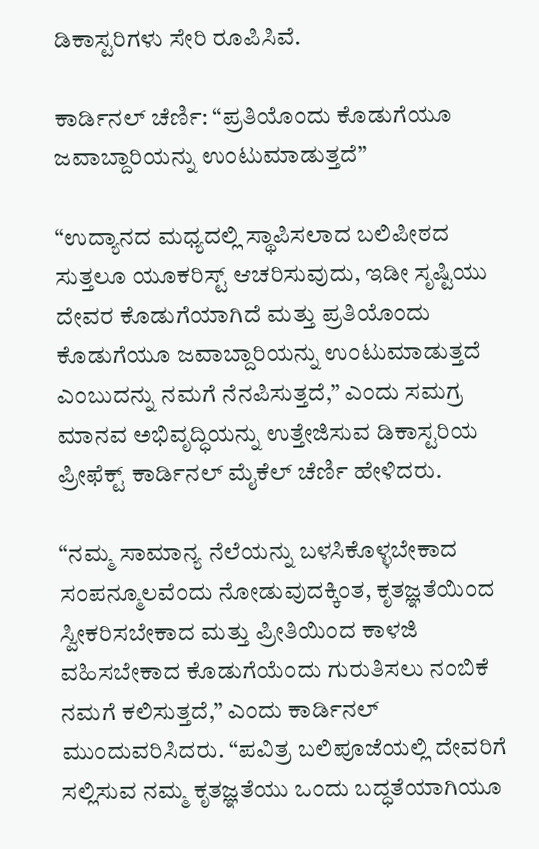ಡಿಕಾಸ್ಟರಿಗಳು ಸೇರಿ ರೂಪಿಸಿವೆ.

ಕಾರ್ಡಿನಲ್ ಚೆರ್ಣಿ: “ಪ್ರತಿಯೊಂದು ಕೊಡುಗೆಯೂ ಜವಾಬ್ದಾರಿಯನ್ನು ಉಂಟುಮಾಡುತ್ತದೆ”

“ಉದ್ಯಾನದ ಮಧ್ಯದಲ್ಲಿ ಸ್ಥಾಪಿಸಲಾದ ಬಲಿಪೀಠದ ಸುತ್ತಲೂ ಯೂಕರಿಸ್ಟ್ ಆಚರಿಸುವುದು, ಇಡೀ ಸೃಷ್ಟಿಯು ದೇವರ ಕೊಡುಗೆಯಾಗಿದೆ ಮತ್ತು ಪ್ರತಿಯೊಂದು ಕೊಡುಗೆಯೂ ಜವಾಬ್ದಾರಿಯನ್ನು ಉಂಟುಮಾಡುತ್ತದೆ ಎಂಬುದನ್ನು ನಮಗೆ ನೆನಪಿಸುತ್ತದೆ,” ಎಂದು ಸಮಗ್ರ ಮಾನವ ಅಭಿವೃದ್ಧಿಯನ್ನು ಉತ್ತೇಜಿಸುವ ಡಿಕಾಸ್ಟರಿಯ ಪ್ರೀಫೆಕ್ಟ್ ಕಾರ್ಡಿನಲ್ ಮೈಕೆಲ್ ಚೆರ್ಣಿ ಹೇಳಿದರು.

“ನಮ್ಮ ಸಾಮಾನ್ಯ ನೆಲೆಯನ್ನು ಬಳಸಿಕೊಳ್ಳಬೇಕಾದ ಸಂಪನ್ಮೂಲವೆಂದು ನೋಡುವುದಕ್ಕಿಂತ, ಕೃತಜ್ಞತೆಯಿಂದ ಸ್ವೀಕರಿಸಬೇಕಾದ ಮತ್ತು ಪ್ರೀತಿಯಿಂದ ಕಾಳಜಿ ವಹಿಸಬೇಕಾದ ಕೊಡುಗೆಯೆಂದು ಗುರುತಿಸಲು ನಂಬಿಕೆ ನಮಗೆ ಕಲಿಸುತ್ತದೆ,” ಎಂದು ಕಾರ್ಡಿನಲ್ ಮುಂದುವರಿಸಿದರು. “ಪವಿತ್ರ ಬಲಿಪೂಜೆಯಲ್ಲಿ ದೇವರಿಗೆ ಸಲ್ಲಿಸುವ ನಮ್ಮ ಕೃತಜ್ಞತೆಯು ಒಂದು ಬದ್ಧತೆಯಾಗಿಯೂ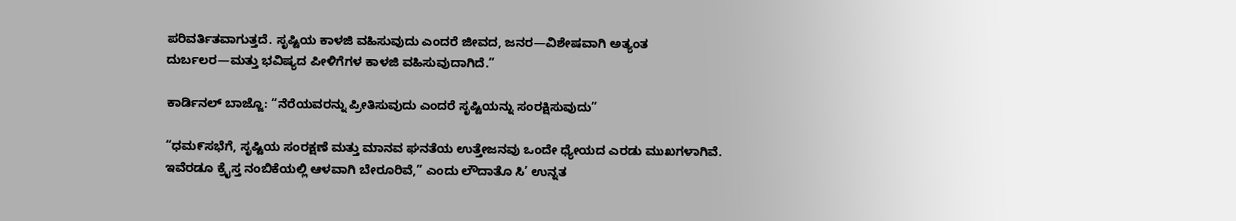ಪರಿವರ್ತಿತವಾಗುತ್ತದೆ. ಸೃಷ್ಟಿಯ ಕಾಳಜಿ ವಹಿಸುವುದು ಎಂದರೆ ಜೀವದ, ಜನರ—ವಿಶೇಷವಾಗಿ ಅತ್ಯಂತ ದುರ್ಬಲರ—ಮತ್ತು ಭವಿಷ್ಯದ ಪೀಳಿಗೆಗಳ ಕಾಳಜಿ ವಹಿಸುವುದಾಗಿದೆ.”

ಕಾರ್ಡಿನಲ್ ಬಾಜ್ಜೊ: “ನೆರೆಯವರನ್ನು ಪ್ರೀತಿಸುವುದು ಎಂದರೆ ಸೃಷ್ಟಿಯನ್ನು ಸಂರಕ್ಷಿಸುವುದು”

“ಧಮ೯ಸಭೆಗೆ, ಸೃಷ್ಟಿಯ ಸಂರಕ್ಷಣೆ ಮತ್ತು ಮಾನವ ಘನತೆಯ ಉತ್ತೇಜನವು ಒಂದೇ ಧ್ಯೇಯದ ಎರಡು ಮುಖಗಳಾಗಿವೆ. ಇವೆರಡೂ ಕ್ರೈಸ್ತ ನಂಬಿಕೆಯಲ್ಲಿ ಆಳವಾಗಿ ಬೇರೂರಿವೆ,” ಎಂದು ಲೌದಾತೊ ಸಿ’ ಉನ್ನತ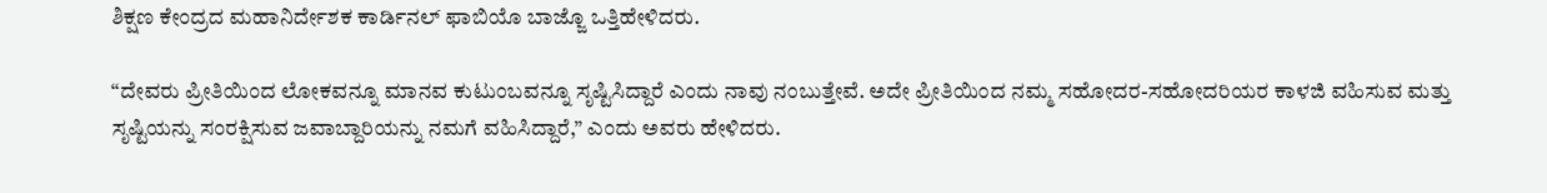ಶಿಕ್ಷಣ ಕೇಂದ್ರದ ಮಹಾನಿರ್ದೇಶಕ ಕಾರ್ಡಿನಲ್ ಫಾಬಿಯೊ ಬಾಜ್ಜೊ ಒತ್ತಿಹೇಳಿದರು.

“ದೇವರು ಪ್ರೀತಿಯಿಂದ ಲೋಕವನ್ನೂ ಮಾನವ ಕುಟುಂಬವನ್ನೂ ಸೃಷ್ಟಿಸಿದ್ದಾರೆ ಎಂದು ನಾವು ನಂಬುತ್ತೇವೆ. ಅದೇ ಪ್ರೀತಿಯಿಂದ ನಮ್ಮ ಸಹೋದರ-ಸಹೋದರಿಯರ ಕಾಳಜಿ ವಹಿಸುವ ಮತ್ತು ಸೃಷ್ಟಿಯನ್ನು ಸಂರಕ್ಷಿಸುವ ಜವಾಬ್ದಾರಿಯನ್ನು ನಮಗೆ ವಹಿಸಿದ್ದಾರೆ,” ಎಂದು ಅವರು ಹೇಳಿದರು.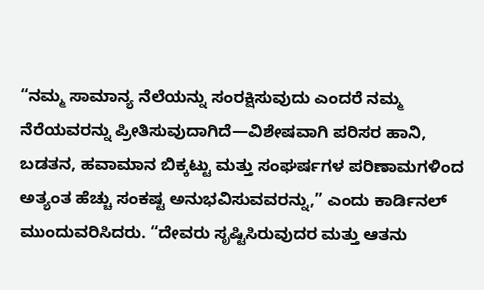“ನಮ್ಮ ಸಾಮಾನ್ಯ ನೆಲೆಯನ್ನು ಸಂರಕ್ಷಿಸುವುದು ಎಂದರೆ ನಮ್ಮ ನೆರೆಯವರನ್ನು ಪ್ರೀತಿಸುವುದಾಗಿದೆ—ವಿಶೇಷವಾಗಿ ಪರಿಸರ ಹಾನಿ, ಬಡತನ, ಹವಾಮಾನ ಬಿಕ್ಕಟ್ಟು ಮತ್ತು ಸಂಘರ್ಷಗಳ ಪರಿಣಾಮಗಳಿಂದ ಅತ್ಯಂತ ಹೆಚ್ಚು ಸಂಕಷ್ಟ ಅನುಭವಿಸುವವರನ್ನು,” ಎಂದು ಕಾರ್ಡಿನಲ್ ಮುಂದುವರಿಸಿದರು. “ದೇವರು ಸೃಷ್ಟಿಸಿರುವುದರ ಮತ್ತು ಆತನು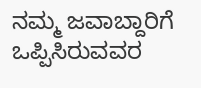ನಮ್ಮ ಜವಾಬ್ದಾರಿಗೆ ಒಪ್ಪಿಸಿರುವವರ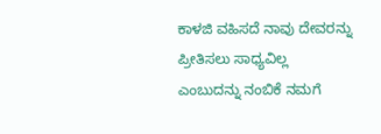ಕಾಳಜಿ ವಹಿಸದೆ ನಾವು ದೇವರನ್ನು ಪ್ರೀತಿಸಲು ಸಾಧ್ಯವಿಲ್ಲ ಎಂಬುದನ್ನು ನಂಬಿಕೆ ನಮಗೆ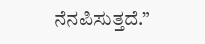ನೆನಪಿಸುತ್ತದೆ.”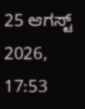25 ಆಗಸ್ಟ್ 2026, 17:53